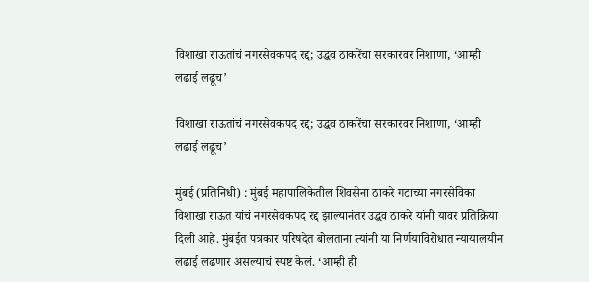विशाखा राऊतांचं नगरसेवकपद रद्द; उद्धव ठाकरेंचा सरकारवर निशाणा, ‘आम्ही लढाई लढूच’

विशाखा राऊतांचं नगरसेवकपद रद्द; उद्धव ठाकरेंचा सरकारवर निशाणा, ‘आम्ही लढाई लढूच’

मुंबई (प्रतिनिधी) : मुंबई महापालिकेतील शिवसेना ठाकरे गटाच्या नगरसेविका विशाखा राऊत यांचं नगरसेवकपद रद्द झाल्यानंतर उद्धव ठाकरे यांनी यावर प्रतिक्रिया दिली आहे. मुंबईत पत्रकार परिषदेत बोलताना त्यांनी या निर्णयाविरोधात न्यायालयीन लढाई लढणार असल्याचं स्पष्ट केलं. ‘आम्ही ही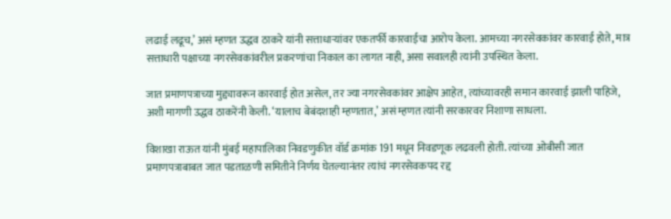लढाई लढूच,’ असं म्हणत उद्धव ठाकरे यांनी सत्ताधाऱ्यांवर एकतर्फी कारवाईचा आरोप केला. आमच्या नगरसेवकांवर कारवाई होते, मात्र सत्ताधारी पक्षाच्या नगरसेवकांवरील प्रकरणांचा निकाल का लागत नाही, असा सवालही त्यांनी उपस्थित केला.

जात प्रमाणपत्राच्या मुद्द्यावरून कारवाई होत असेल, तर ज्या नगरसेवकांवर आक्षेप आहेत, त्यांच्यावरही समान कारवाई झाली पाहिजे, अशी मागणी उद्धव ठाकरेंनी केली. ‘यालाच बेबंदशाही म्हणतात,’ असं म्हणत त्यांनी सरकारवर निशाणा साधला.

विशाखा राऊत यांनी मुंबई महापालिका निवडणुकीत वॉर्ड क्रमांक 191 मधून निवडणूक लढवली होती. त्यांच्या ओबीसी जात प्रमाणपत्राबाबत जात पडताळणी समितीने निर्णय घेतल्यानंतर त्यांचं नगरसेवकपद रद्द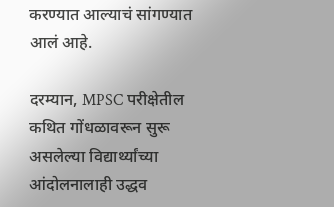करण्यात आल्याचं सांगण्यात आलं आहे.

दरम्यान, MPSC परीक्षेतील कथित गोंधळावरून सुरू असलेल्या विद्यार्थ्यांच्या आंदोलनालाही उद्धव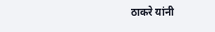ठाकरे यांनी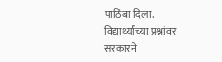पाठिंबा दिला. विद्यार्थ्यांच्या प्रश्नांवर सरकारने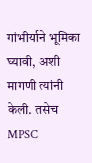गांभीर्याने भूमिका घ्यावी, अशी मागणी त्यांनी केली. तसेच MPSC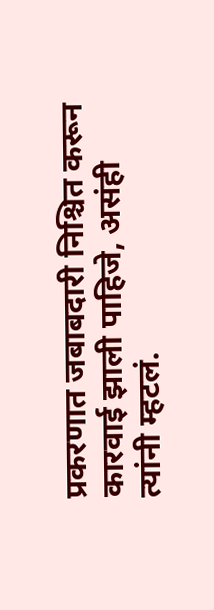प्रकरणात जबाबदारी निश्चित करून कारवाई झाली पाहिजे, असंही त्यांनी म्हटलं.